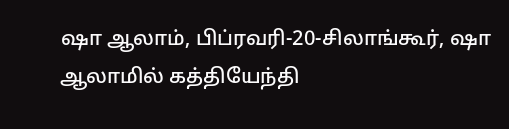ஷா ஆலாம், பிப்ரவரி-20-சிலாங்கூர், ஷா ஆலாமில் கத்தியேந்தி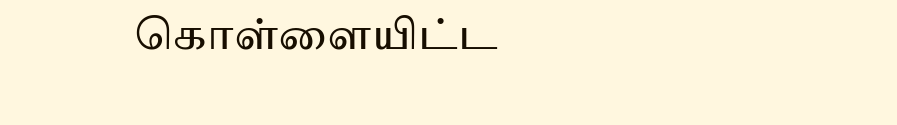கொள்ளையிட்ட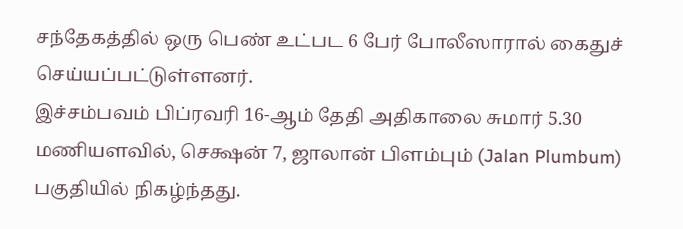சந்தேகத்தில் ஒரு பெண் உட்பட 6 பேர் போலீஸாரால் கைதுச் செய்யப்பட்டுள்ளனர்.
இச்சம்பவம் பிப்ரவரி 16-ஆம் தேதி அதிகாலை சுமார் 5.30 மணியளவில், செக்ஷன் 7, ஜாலான் பிளம்பும் (Jalan Plumbum) பகுதியில் நிகழ்ந்தது.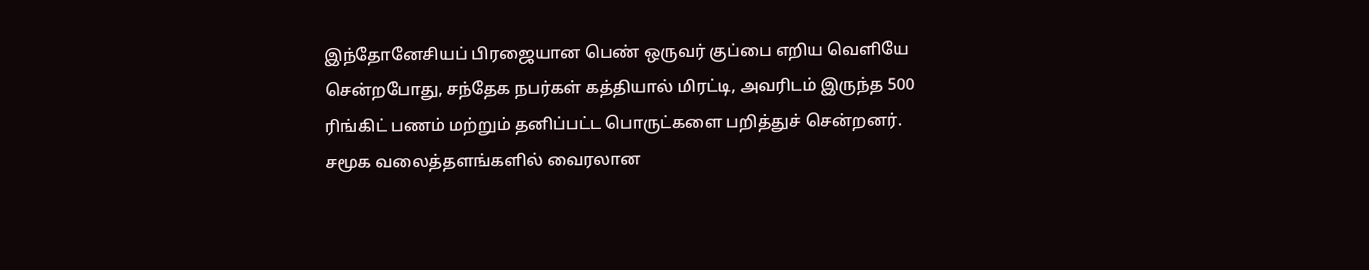இந்தோனேசியப் பிரஜையான பெண் ஒருவர் குப்பை எறிய வெளியே சென்றபோது, சந்தேக நபர்கள் கத்தியால் மிரட்டி, அவரிடம் இருந்த 500 ரிங்கிட் பணம் மற்றும் தனிப்பட்ட பொருட்களை பறித்துச் சென்றனர்.
சமூக வலைத்தளங்களில் வைரலான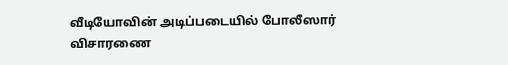வீடியோவின் அடிப்படையில் போலீஸார் விசாரணை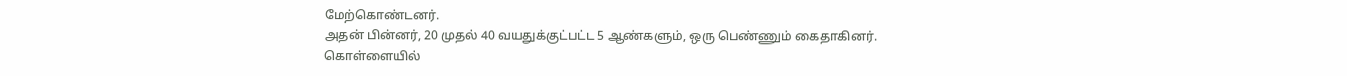மேற்கொண்டனர்.
அதன் பின்னர், 20 முதல் 40 வயதுக்குட்பட்ட 5 ஆண்களும், ஒரு பெண்ணும் கைதாகினர்.
கொள்ளையில்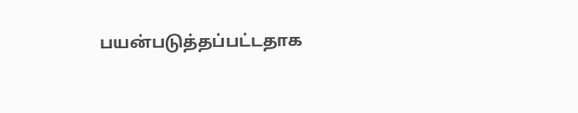பயன்படுத்தப்பட்டதாக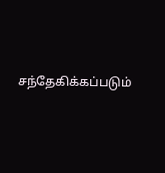சந்தேகிக்கப்படும்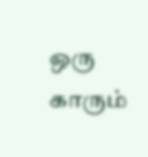ஒரு காரும்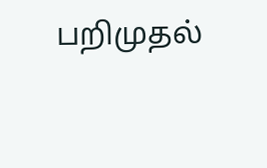பறிமுதல்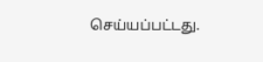செய்யப்பட்டது.